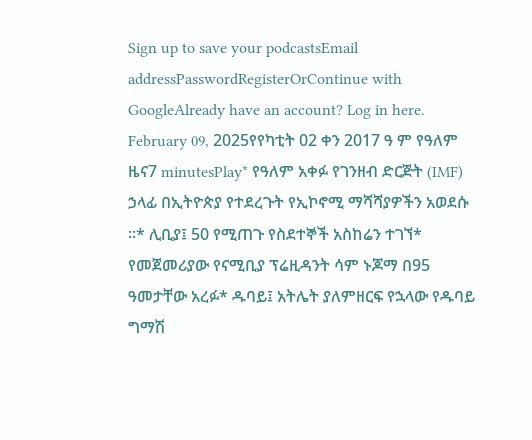Sign up to save your podcastsEmail addressPasswordRegisterOrContinue with GoogleAlready have an account? Log in here.
February 09, 2025የየካቲት 02 ቀን 2017 ዓ ም የዓለም ዜና7 minutesPlay* የዓለም አቀፉ የገንዘብ ድርጅት (IMF) ኃላፊ በኢትዮጵያ የተደረጉት የኢኮኖሚ ማሻሻያዎችን አወደሱ ።* ሊቢያ፤ 50 የሚጠጉ የስደተኞች አስከሬን ተገኘ* የመጀመሪያው የናሚቢያ ፕሬዚዳንት ሳም ኑጆማ በ95 ዓመታቸው አረፉ* ዱባይ፤ አትሌት ያለምዘርፍ የኋላው የዱባይ ግማሽ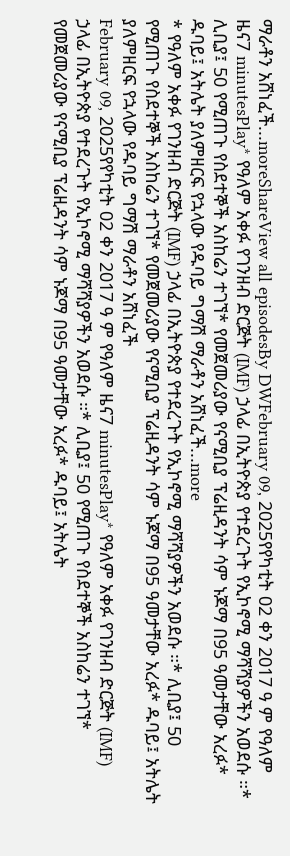ማራቶን አሸነፈች...moreShareView all episodesBy DWFebruary 09, 2025የየካቲት 02 ቀን 2017 ዓ ም የዓለም ዜና7 minutesPlay* የዓለም አቀፉ የገንዘብ ድርጅት (IMF) ኃላፊ በኢትዮጵያ የተደረጉት የኢኮኖሚ ማሻሻያዎችን አወደሱ ።* ሊቢያ፤ 50 የሚጠጉ የስደተኞች አስከሬን ተገኘ* የመጀመሪያው የናሚቢያ ፕሬዚዳንት ሳም ኑጆማ በ95 ዓመታቸው አረፉ* ዱባይ፤ አትሌት ያለምዘርፍ የኋላው የዱባይ ግማሽ ማራቶን አሸነፈች...more
* የዓለም አቀፉ የገንዘብ ድርጅት (IMF) ኃላፊ በኢትዮጵያ የተደረጉት የኢኮኖሚ ማሻሻያዎችን አወደሱ ።* ሊቢያ፤ 50 የሚጠጉ የስደተኞች አስከሬን ተገኘ* የመጀመሪያው የናሚቢያ ፕሬዚዳንት ሳም ኑጆማ በ95 ዓመታቸው አረፉ* ዱባይ፤ አትሌት ያለምዘርፍ የኋላው የዱባይ ግማሽ ማራቶን አሸነፈች
February 09, 2025የየካቲት 02 ቀን 2017 ዓ ም የዓለም ዜና7 minutesPlay* የዓለም አቀፉ የገንዘብ ድርጅት (IMF) ኃላፊ በኢትዮጵያ የተደረጉት የኢኮኖሚ ማሻሻያዎችን አወደሱ ።* ሊቢያ፤ 50 የሚጠጉ የስደተኞች አስከሬን ተገኘ* የመጀመሪያው የናሚቢያ ፕሬዚዳንት ሳም ኑጆማ በ95 ዓመታቸው አረፉ* ዱባይ፤ አትሌት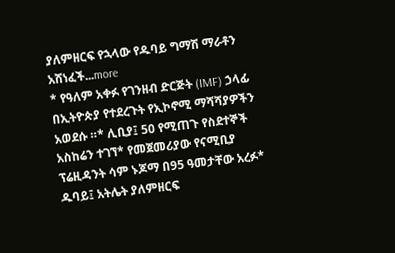ያለምዘርፍ የኋላው የዱባይ ግማሽ ማራቶን አሸነፈች...more
* የዓለም አቀፉ የገንዘብ ድርጅት (IMF) ኃላፊ በኢትዮጵያ የተደረጉት የኢኮኖሚ ማሻሻያዎችን አወደሱ ።* ሊቢያ፤ 50 የሚጠጉ የስደተኞች አስከሬን ተገኘ* የመጀመሪያው የናሚቢያ ፕሬዚዳንት ሳም ኑጆማ በ95 ዓመታቸው አረፉ* ዱባይ፤ አትሌት ያለምዘርፍ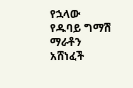የኋላው የዱባይ ግማሽ ማራቶን አሸነፈች